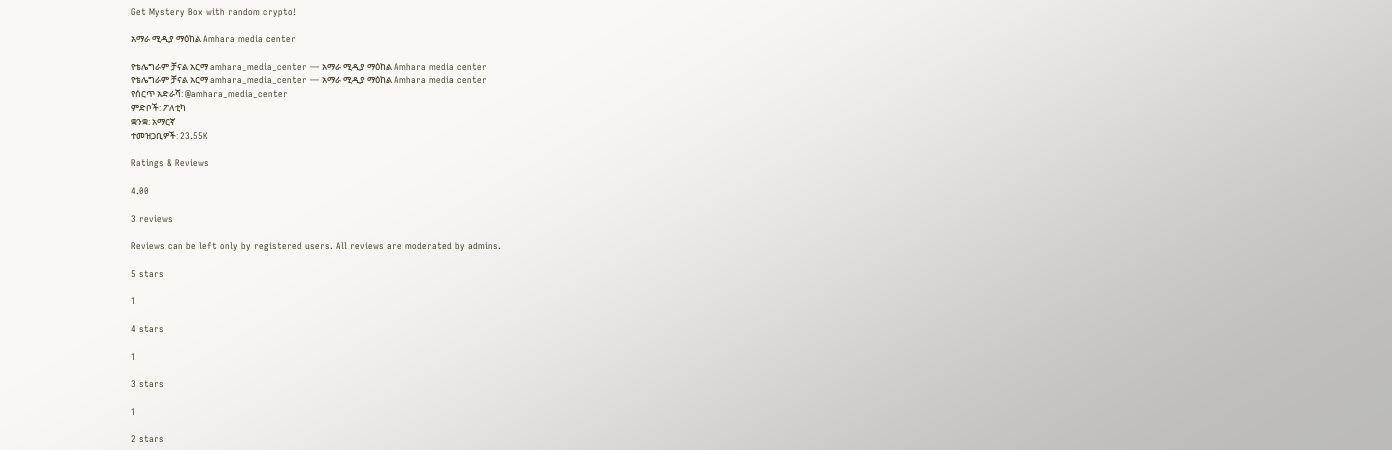Get Mystery Box with random crypto!

አማራ ሚዲያ ማዕከል Amhara media center

የቴሌግራም ቻናል አርማ amhara_media_center — አማራ ሚዲያ ማዕከል Amhara media center
የቴሌግራም ቻናል አርማ amhara_media_center — አማራ ሚዲያ ማዕከል Amhara media center
የሰርጥ አድራሻ: @amhara_media_center
ምድቦች: ፖለቲካ
ቋንቋ: አማርኛ
ተመዝጋቢዎች: 23.55K

Ratings & Reviews

4.00

3 reviews

Reviews can be left only by registered users. All reviews are moderated by admins.

5 stars

1

4 stars

1

3 stars

1

2 stars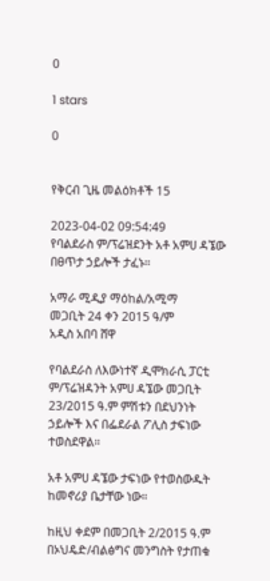0

1 stars

0


የቅርብ ጊዜ መልዕክቶች 15

2023-04-02 09:54:49
የባልደራስ ም/ፕሬዝደንት አቶ አምሀ ዳኜው በፀጥታ ኃይሎች ታፈኑ።

አማራ ሚዲያ ማዕከል/አሚማ
መጋቢት 24 ቀን 2015 ዓ/ም
አዲስ አበባ ሸዋ

የባልደራስ ለእውነተኛ ዲሞክራሲ ፓርቲ ም/ፕሬዝዳንት አምሀ ዳኜው መጋቢት 23/2015 ዓ.ም ምሽቱን በደህንነት ኃይሎች እና በፌደራል ፖሊስ ታፍነው ተወስደዋል።

አቶ አምሀ ዳኜው ታፍነው የተወስውዱት ከመኖሪያ ቤታቸው ነው።

ከዚህ ቀደም በመጋቢት 2/2015 ዓ.ም በኦህዴድ/ብልፅግና መንግስት የታጠቁ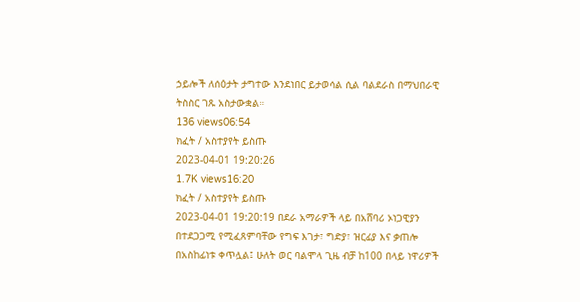ኃይሎች ለሰዕታት ታግተው እንደነበር ይታወሳል ሲል ባልደራስ በማህበራዊ ትስስር ገጹ አስታውቋል።
136 views06:54
ክፈት / አስተያየት ይስጡ
2023-04-01 19:20:26
1.7K views16:20
ክፈት / አስተያየት ይስጡ
2023-04-01 19:20:19 በደራ አማራዎች ላይ በአሸባሪ ኦነጋዊያን በተደጋጋሚ የሚፈጸምባቸው የግፍ እገታ፣ ግድያ፣ ዝርፊያ እና ቃጠሎ በአስከፊነቱ ቀጥሏል፤ ሁለት ወር ባልሞላ ጊዜ ብቻ ከ100 በላይ ነዋሪዎች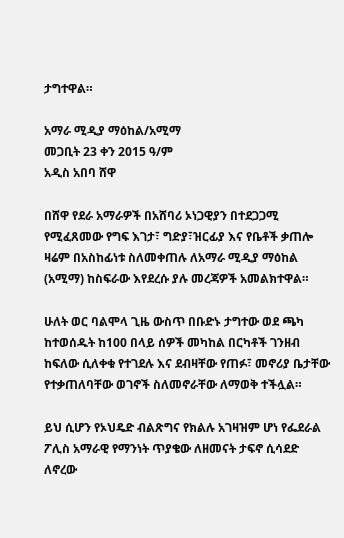ታግተዋል።

አማራ ሚዲያ ማዕከል/አሚማ
መጋቢት 23 ቀን 2015 ዓ/ም
አዲስ አበባ ሸዋ

በሸዋ የደራ አማራዎች በአሸባሪ ኦነጋዊያን በተደጋጋሚ የሚፈጸመው የግፍ እገታ፣ ግድያ፣ዝርፊያ እና የቤቶች ቃጠሎ ዛሬም በአስከፊነቱ ስለመቀጠሉ ለአማራ ሚዲያ ማዕከል (አሚማ) ከስፍራው እየደረሱ ያሉ መረጃዎች አመልክተዋል።

ሁለት ወር ባልሞላ ጊዜ ውስጥ በቡድኑ ታግተው ወደ ጫካ ከተወሰዱት ከ100 በላይ ሰዎች መካከል በርካቶች ገንዘብ ከፍለው ሲለቀቁ የተገደሉ እና ደብዛቸው የጠፉ፣ መኖሪያ ቤታቸው የተቃጠለባቸው ወገኖች ስለመኖራቸው ለማወቅ ተችሏል።

ይህ ሲሆን የኦህዴድ ብልጽግና የክልሉ አገዛዝም ሆነ የፌደራል ፖሊስ አማራዊ የማንነት ጥያቄው ለዘመናት ታፍኖ ሲሳደድ ለኖረው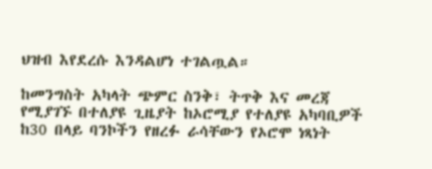ህዝብ እየደረሱ እንዳልሆነ ተገልጧል።

ከመንግስት አካላት ጭምር ስንቅ፣ ትጥቅ እና መረጃ የሚያገኙ በተለያዩ ጊዜያት ከኦሮሚያ የተለያዩ አካባቢዎች ከ30 በላይ ባንኮችን የዘረፉ ራሳቸውን የኦሮሞ ነጻነት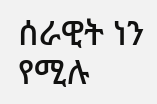ሰራዊት ነን የሚሉ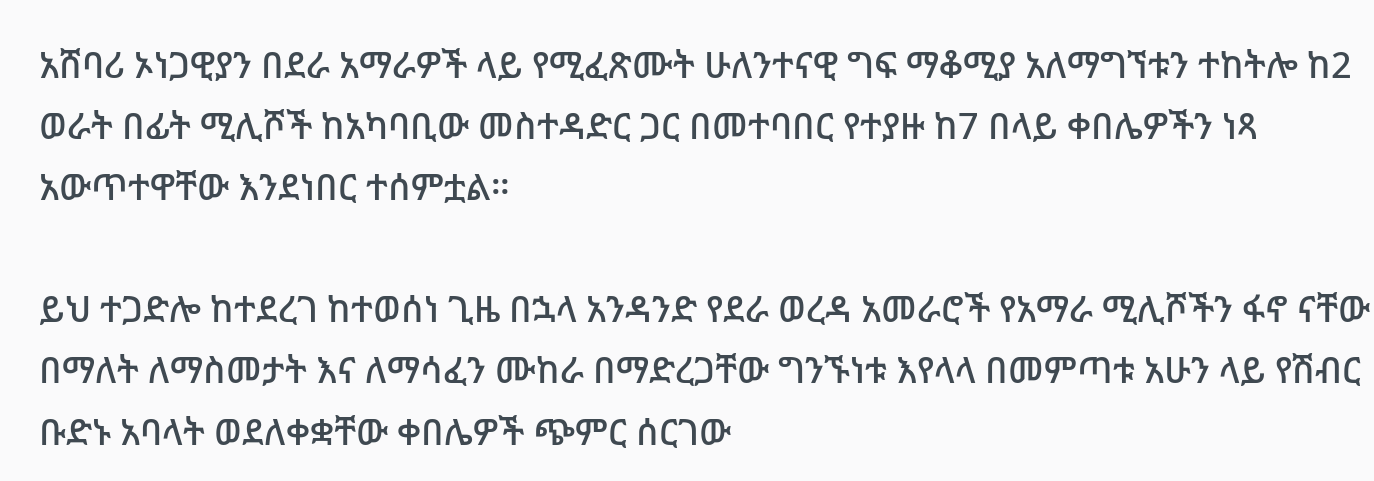አሸባሪ ኦነጋዊያን በደራ አማራዎች ላይ የሚፈጽሙት ሁለንተናዊ ግፍ ማቆሚያ አለማግኘቱን ተከትሎ ከ2 ወራት በፊት ሚሊሾች ከአካባቢው መስተዳድር ጋር በመተባበር የተያዙ ከ7 በላይ ቀበሌዎችን ነጻ አውጥተዋቸው እንደነበር ተሰምቷል።

ይህ ተጋድሎ ከተደረገ ከተወሰነ ጊዜ በኋላ አንዳንድ የደራ ወረዳ አመራሮች የአማራ ሚሊሾችን ፋኖ ናቸው በማለት ለማስመታት እና ለማሳፈን ሙከራ በማድረጋቸው ግንኙነቱ እየላላ በመምጣቱ አሁን ላይ የሽብር ቡድኑ አባላት ወደለቀቋቸው ቀበሌዎች ጭምር ሰርገው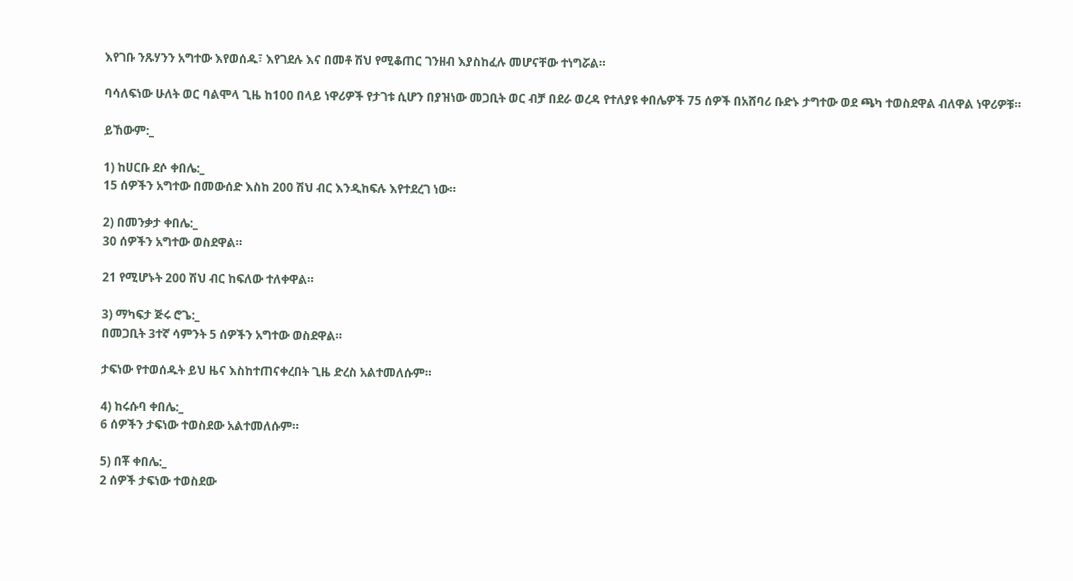እየገቡ ንጹሃንን አግተው እየወሰዱ፣ እየገደሉ እና በመቶ ሽህ የሚቆጠር ገንዘብ እያስከፈሉ መሆናቸው ተነግሯል።

ባሳለፍነው ሁለት ወር ባልሞላ ጊዜ ከ100 በላይ ነዋሪዎች የታገቱ ሲሆን በያዝነው መጋቢት ወር ብቻ በደራ ወረዳ የተለያዩ ቀበሌዎች 75 ሰዎች በአሸባሪ ቡድኑ ታግተው ወደ ጫካ ተወስደዋል ብለዋል ነዋሪዎቹ።

ይኸውም:_

1) ከሀርቡ ደሶ ቀበሌ:_
15 ሰዎችን አግተው በመውሰድ እስከ 200 ሽህ ብር እንዲከፍሉ እየተደረገ ነው።

2) በመንቃታ ቀበሌ:_
30 ሰዎችን አግተው ወስደዋል።

21 የሚሆኑት 200 ሽህ ብር ከፍለው ተለቀዋል።

3) ማካፍታ ጅሩ ሮጌ:_
በመጋቢት 3ተኛ ሳምንት 5 ሰዎችን አግተው ወስደዋል።

ታፍነው የተወሰዱት ይህ ዜና እስከተጠናቀረበት ጊዜ ድረስ አልተመለሱም።

4) ከሩሱባ ቀበሌ:_
6 ሰዎችን ታፍነው ተወስደው አልተመለሱም።

5) በቾ ቀበሌ:_
2 ሰዎች ታፍነው ተወስደው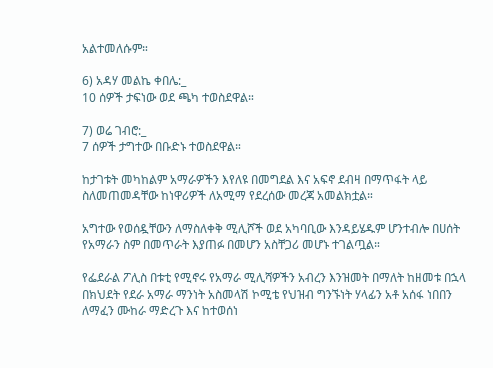አልተመለሱም።

6) አዳሃ መልኬ ቀበሌ:_
10 ሰዎች ታፍነው ወደ ጫካ ተወስደዋል።

7) ወሬ ገብሮ:_
7 ሰዎች ታግተው በቡድኑ ተወስደዋል።

ከታገቱት መካከልም አማራዎችን እየለዩ በመግደል እና አፍኖ ደብዛ በማጥፋት ላይ ስለመጠመዳቸው ከነዋሪዎች ለአሚማ የደረሰው መረጃ አመልክቷል።

አግተው የወሰዷቸውን ለማስለቀቅ ሚሊሾች ወደ አካባቢው እንዳይሄዱም ሆንተብሎ በሀሰት የአማራን ስም በመጥራት እያጠፉ በመሆን አስቸጋሪ መሆኑ ተገልጧል።

የፌደራል ፖሊስ በቱቲ የሚኖሩ የአማራ ሚሊሻዎችን አብረን እንዝመት በማለት ከዘመቱ በኋላ በክህደት የደራ አማራ ማንነት አስመላሽ ኮሚቴ የህዝብ ግንኙነት ሃላፊን አቶ አሰፋ ነበበን ለማፈን ሙከራ ማድረጉ እና ከተወሰነ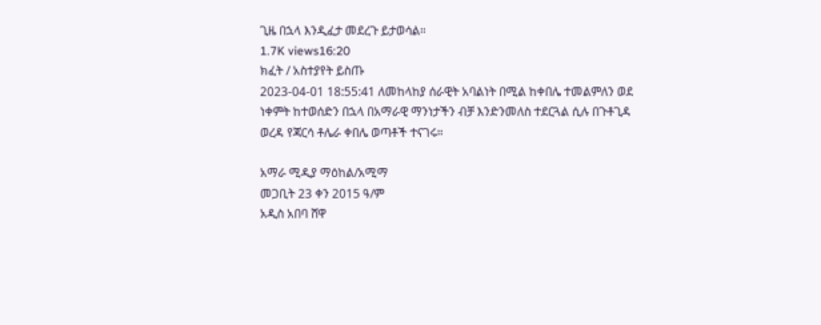ጊዜ በኋላ እንዲፈታ መደረጉ ይታወሳል።
1.7K views16:20
ክፈት / አስተያየት ይስጡ
2023-04-01 18:55:41 ለመከላከያ ሰራዊት አባልነት በሚል ከቀበሌ ተመልምለን ወደ ነቀምት ከተወሰድን በኋላ በአማራዊ ማንነታችን ብቻ እንድንመለስ ተደርጓል ሲሉ በጉቶጊዳ ወረዳ የጃርሳ ቶሌራ ቀበሌ ወጣቶች ተናገሩ።

አማራ ሚዲያ ማዕከል/አሚማ
መጋቢት 23 ቀን 2015 ዓ/ም
አዲስ አበባ ሸዋ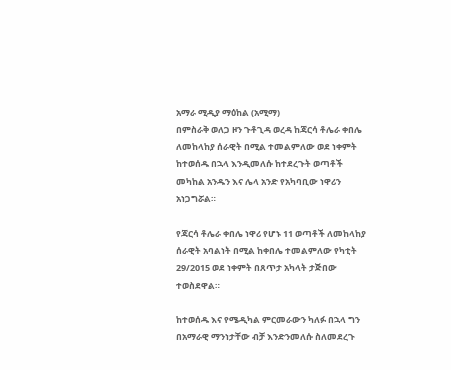አማራ ሚዲያ ማዕከል (አሚማ)
በምስራቅ ወለጋ ዞን ጉቶጊዳ ወረዳ ከጃርሳ ቶሌራ ቀበሌ ለመከላከያ ሰራዊት በሚል ተመልምለው ወደ ነቀምት ከተወሰዱ በኋላ እንዲመለሱ ከተደረጉት ወጣቶች መካከል አንዱን እና ሌላ አንድ የአካባቢው ነዋሪን አነጋግሯል።

የጃርሳ ቶሌራ ቀበሌ ነዋሪ የሆኑ 11 ወጣቶች ለመከላከያ ሰራዊት አባልነት በሚል ከቀበሌ ተመልምለው የካቲት 29/2015 ወደ ነቀምት በጸጥታ አካላት ታጅበው ተወስደዋል።

ከተወሰዱ እና የሜዲካል ምርመራውን ካለፉ በኋላ ግን በአማራዊ ማንነታቸው ብቻ እንድንመለሱ ስለመደረጉ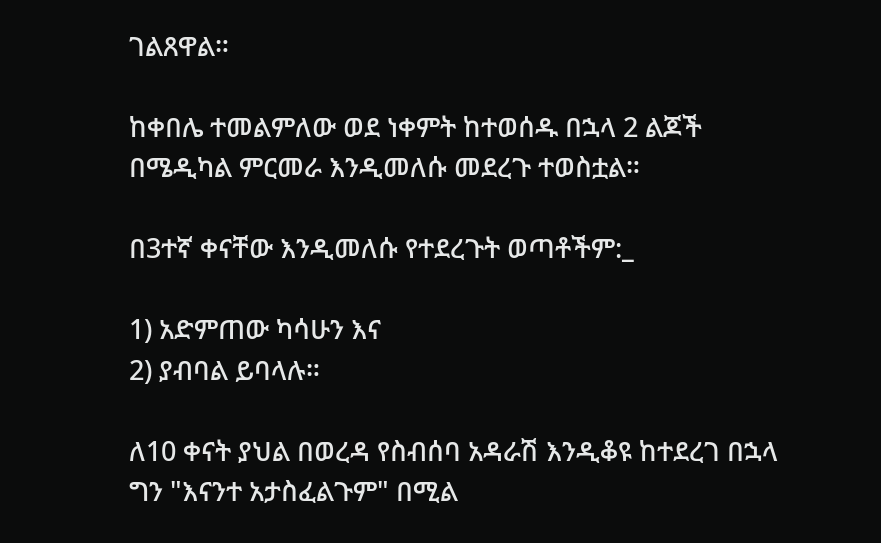ገልጸዋል።

ከቀበሌ ተመልምለው ወደ ነቀምት ከተወሰዱ በኋላ 2 ልጆች በሜዲካል ምርመራ እንዲመለሱ መደረጉ ተወስቷል።

በ3ተኛ ቀናቸው እንዲመለሱ የተደረጉት ወጣቶችም:_

1) አድምጠው ካሳሁን እና
2) ያብባል ይባላሉ።

ለ10 ቀናት ያህል በወረዳ የስብሰባ አዳራሽ እንዲቆዩ ከተደረገ በኋላ ግን "እናንተ አታስፈልጉም" በሚል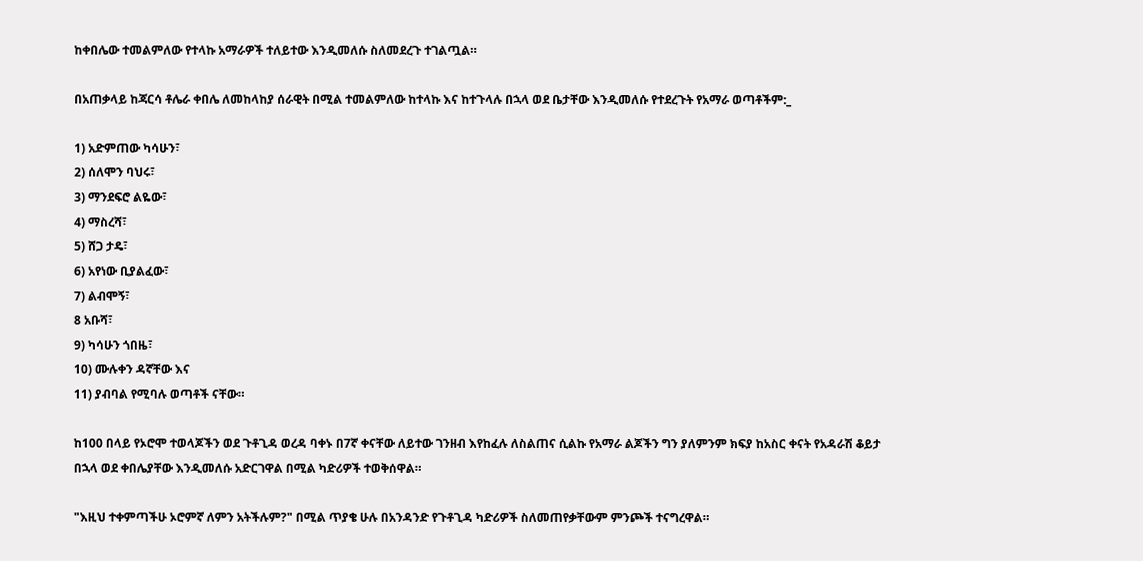ከቀበሌው ተመልምለው የተላኩ አማራዎች ተለይተው እንዲመለሱ ስለመደረጉ ተገልጧል።

በአጠቃላይ ከጃርሳ ቶሌራ ቀበሌ ለመከላከያ ሰራዊት በሚል ተመልምለው ከተላኩ እና ከተጉላሉ በኋላ ወደ ቤታቸው እንዲመለሱ የተደረጉት የአማራ ወጣቶችም:_

1) አድምጠው ካሳሁን፣
2) ሰለሞን ባህሩ፣
3) ማንደፍሮ ልዬው፣
4) ማስረሻ፣
5) ሸጋ ታዴ፣
6) አየነው ቢያልፈው፣
7) ልብሞኝ፣
8 አቡሻ፣
9) ካሳሁን ጎበዜ፣
10) ሙሉቀን ዳኛቸው እና
11) ያብባል የሚባሉ ወጣቶች ናቸው።

ከ100 በላይ የኦሮሞ ተወላጆችን ወደ ጉቶጊዳ ወረዳ ባቀኑ በ7ኛ ቀናቸው ለይተው ገንዘብ እየከፈሉ ለስልጠና ሲልኩ የአማራ ልጆችን ግን ያለምንም ክፍያ ከአስር ቀናት የአዳራሽ ቆይታ በኋላ ወደ ቀበሌያቸው እንዲመለሱ አድርገዋል በሚል ካድሪዎች ተወቅሰዋል።

"እዚህ ተቀምጣችሁ ኦሮምኛ ለምን አትችሉም?" በሚል ጥያቄ ሁሉ በአንዳንድ የጉቶጊዳ ካድሪዎች ስለመጠየቃቸውም ምንጮች ተናግረዋል።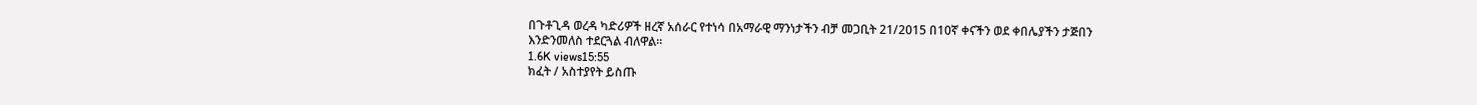በጉቶጊዳ ወረዳ ካድሪዎች ዘረኛ አሰራር የተነሳ በአማራዊ ማንነታችን ብቻ መጋቢት 21/2015 በ10ኛ ቀናችን ወደ ቀበሌያችን ታጅበን እንድንመለስ ተደርጓል ብለዋል።
1.6K views15:55
ክፈት / አስተያየት ይስጡ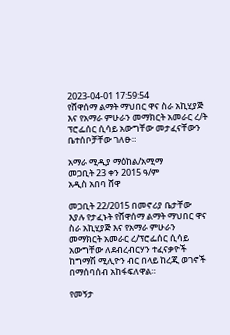2023-04-01 17:59:54
የሸዋሰማ ልማት ማህበር ዋና ስራ አኪሂያጅ እና የአማራ ምሁራን መማክርት አመራር ረ/ት ፕሮፌሰር ሲሳይ አውግቸው መታፈናቸውን ቤተሰቦቻቸው ገለፁ።

አማራ ሚዲያ ማዕከል/አሚማ
መጋቢት 23 ቀን 2015 ዓ/ም
አዲስ አበባ ሸዋ

መጋቢት 22/2015 በመኖሪያ ቤታቸው እያሉ የታፈኑት የሸዋሰማ ልማት ማህበር ዋና ስራ አኪሂያጅ እና የአማራ ምሁራን መማክርት አመራር ረ/ፕሮፌሰር ሲሳይ አውግቸው ለደብረብርሃን ተፈናቃዮች ከግማሽ ሚሊዮን ብር በላይ ከረጂ ወገኖች በማሰባሰብ አከፋፍለዋል።

የመኝታ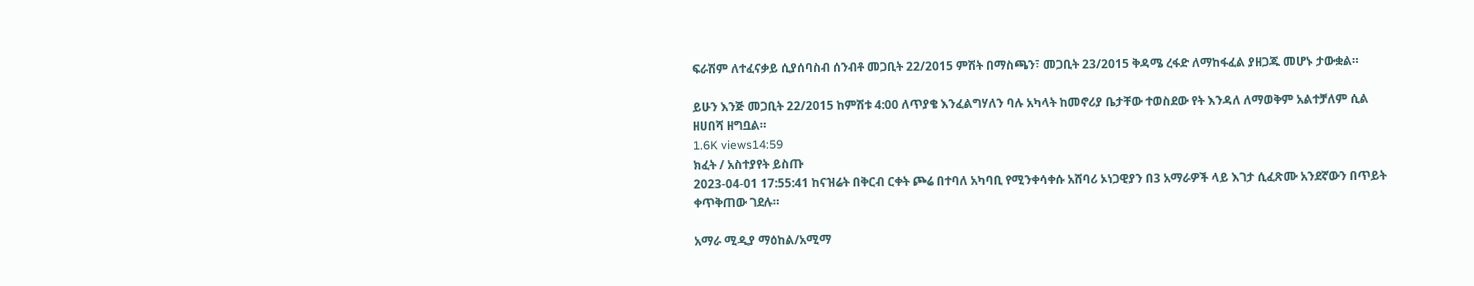ፍራሽም ለተፈናቃይ ሲያሰባስብ ሰንብቶ መጋቢት 22/2015 ምሽት በማስጫን፣ መጋቢት 23/2015 ቅዳሜ ረፋድ ለማከፋፈል ያዘጋጁ መሆኑ ታውቋል።

ይሁን እንጅ መጋቢት 22/2015 ከምሽቱ 4:00 ለጥያቄ እንፈልግሃለን ባሉ አካላት ከመኖሪያ ቤታቸው ተወስደው የት እንዳለ ለማወቅም አልተቻለም ሲል ዘሀበሻ ዘግቧል።
1.6K views14:59
ክፈት / አስተያየት ይስጡ
2023-04-01 17:55:41 ከናዝሬት በቅርብ ርቀት ጮሬ በተባለ አካባቢ የሚንቀሳቀሱ አሸባሪ ኦነጋዊያን በ3 አማራዎች ላይ እገታ ሲፈጽሙ አንደኛውን በጥይት ቀጥቅጠው ገደሉ።

አማራ ሚዲያ ማዕከል/አሚማ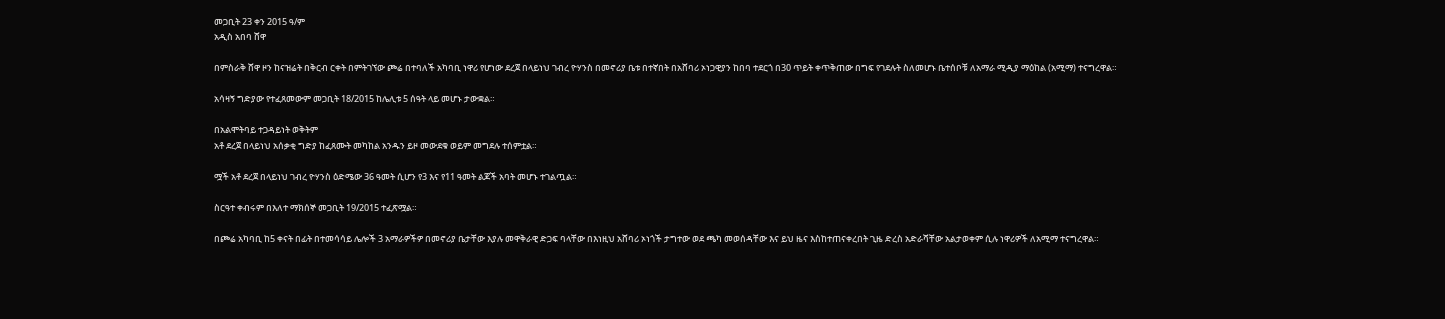መጋቢት 23 ቀን 2015 ዓ/ም
አዲስ አበባ ሸዋ

በምስራቅ ሸዋ ዞን ከናዝሬት በቅርብ ርቀት በምትገኘው ጮሬ በተባለች አካባቢ ነዋሪ የሆነው ደረጀ በላይነህ ገብረ ዮሃንስ በመኖሪያ ቤቱ በተኛበት በአሸባሪ ኦነጋዊያን ከበባ ተደርጎ በ30 ጥይት ቀጥቅጠው በግፍ የገደሉት ስለመሆኑ ቤተሰቦቹ ለአማራ ሚዲያ ማዕከል (አሚማ) ተናግረዋል።

አሳዛኝ ግድያው የተፈጸመውም መጋቢት 18/2015 ከሌሊቱ 5 ሰዓት ላይ መሆኑ ታውቋል።

በአልሞትባይ ተጋዳይነት ወቅትም
አቶ ደረጀ በላይነህ አሰቃቂ ግድያ ከፈጸሙት መካከል አንዱን ይዞ መውደቁ ወይም መግደሉ ተሰምቷል።

ሟች አቶ ደረጀ በላይነህ ገብረ ዮሃንስ ዕድሜው 36 ዓመት ሲሆን የ3 እና የ11 ዓመት ልጆች አባት መሆኑ ተገልጧል።

ስርዓተ ቀብሩም በእለተ ማክሰኞ መጋቢት 19/2015 ተፈጽሟል።

በጮሬ አካባቢ ከ5 ቀናት በፊት በተመሳሳይ ሌሎች 3 አማራዎችዎ በመኖሪያ ቤታቸው እያሉ መዋቅራዊ ድጋፍ ባላቸው በእነዚህ አሸባሪ ኦነጎች ታግተው ወደ ጫካ መወሰዳቸው እና ይህ ዜና እስከተጠናቀረበት ጊዜ ድረስ አድራሻቸው አልታወቀም ሲሉ ነዋሪዎች ለአሚማ ተናግረዋል።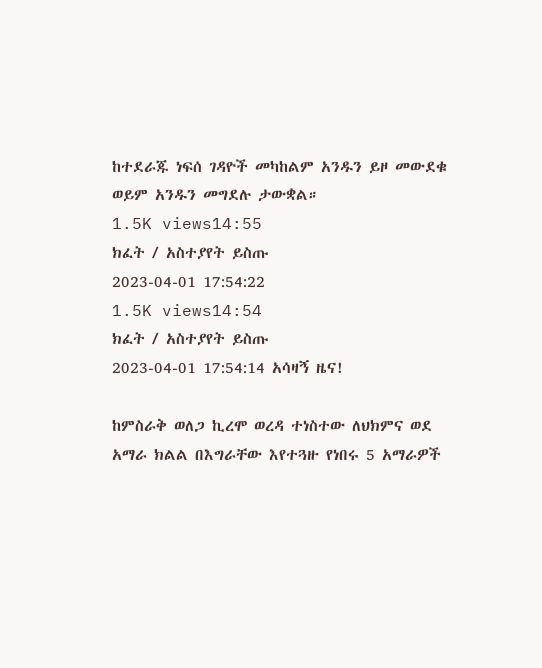ከተደራጁ ነፍሰ ገዳዮች መካከልም አንዱን ይዞ መውደቁ ወይም አንዱን መግደሉ ታውቋል።
1.5K views14:55
ክፈት / አስተያየት ይስጡ
2023-04-01 17:54:22
1.5K views14:54
ክፈት / አስተያየት ይስጡ
2023-04-01 17:54:14 አሳዛኝ ዜና!

ከምስራቅ ወለጋ ኪረሞ ወረዳ ተነስተው ለህክምና ወደ አማራ ክልል በእግራቸው እየተጓዙ የነበሩ 5 አማራዎች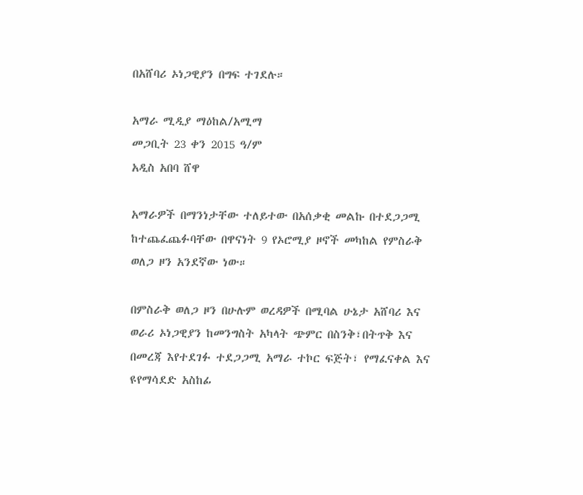በአሸባሪ ኦነጋዊያን በግፍ ተገደሉ።

አማራ ሚዲያ ማዕከል/አሚማ
መጋቢት 23 ቀን 2015 ዓ/ም
አዲስ አበባ ሸዋ

አማራዎች በማንነታቸው ተለይተው በአሰቃቂ መልኩ በተደጋጋሚ ከተጨፈጨፉባቸው በዋናነት 9 የኦሮሚያ ዞኖች መካከል የምስራቅ ወለጋ ዞን አንደኛው ነው።

በምስራቅ ወለጋ ዞን በሁሉም ወረዳዎች በሚባል ሁኔታ አሸባሪ እና ወራሪ ኦነጋዊያን ከመንግስት አካላት ጭምር በስንቅ፣በትጥቅ እና በመረጃ እየተደገፉ ተደጋጋሚ አማራ ተኮር ፍጅት፣ የማፈናቀል እና ዩየማሳደድ አስከፊ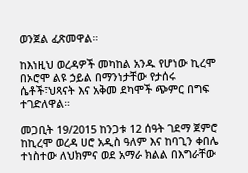ወንጀል ፈጽመዋል።

ከእነዚህ ወረዳዎች መካከል አንዱ የሆነው ኪረሞ በኦሮሞ ልዩ ኃይል በማንነታቸው የታሰሩ ሴቶች፣ህጻናት እና አቅመ ደካሞች ጭምር በግፍ ተገድለዋል።

መጋቢት 19/2015 ከንጋቱ 12 ሰዓት ገደማ ጀምሮ ከኪረሞ ወረዳ ሀሮ አዲስ ዓለም እና ከባጊን ቀበሌ ተነስተው ለህክምና ወደ አማራ ክልል በእግራቸው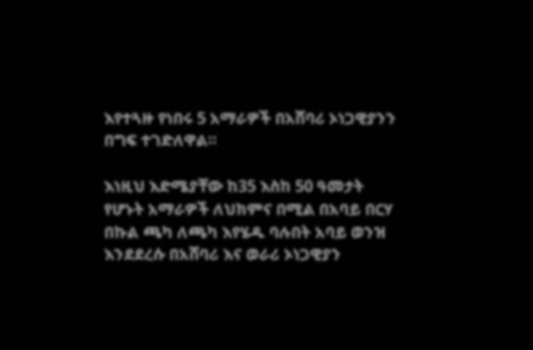እየተጓዙ የነበሩ 5 አማራዎች በአሸባሪ ኦነጋዊያንን በግፍ ተገድለዋል።

እነዚህ እድሜያቸው ከ35 እስከ 50 ዓመታት የሆኑት አማራዎች ለህክምና በሚል በአባይ በርሃ በኩል ጫካ ለጫካ እየሄዱ ባሉበት አባይ ወንዝ እንደደረሱ በአሸባሪ እና ወራሪ ኦነጋዊያን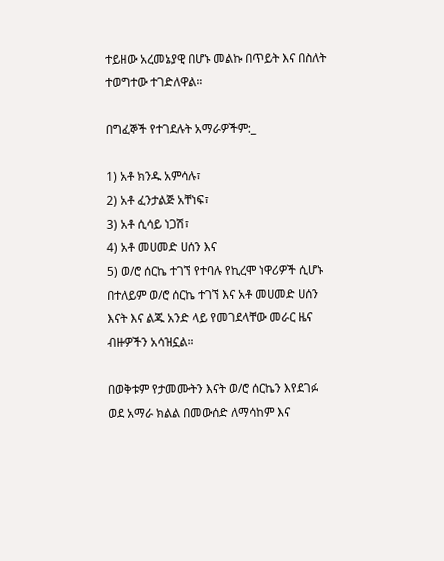ተይዘው አረመኔያዊ በሆኑ መልኩ በጥይት እና በስለት ተወግተው ተገድለዋል።

በግፈኞች የተገደሉት አማራዎችም:_

1) አቶ ክንዱ አምሳሉ፣
2) አቶ ፈንታልጅ አቸነፍ፣
3) አቶ ሲሳይ ነጋሽ፣
4) አቶ መሀመድ ሀሰን እና
5) ወ/ሮ ሰርኬ ተገኘ የተባሉ የኪረሞ ነዋሪዎች ሲሆኑ በተለይም ወ/ሮ ሰርኬ ተገኘ እና አቶ መሀመድ ሀሰን እናት እና ልጁ አንድ ላይ የመገደላቸው መራር ዜና ብዙዎችን አሳዝኗል።

በወቅቱም የታመሙትን እናት ወ/ሮ ሰርኬን እየደገፉ ወደ አማራ ክልል በመውሰድ ለማሳከም እና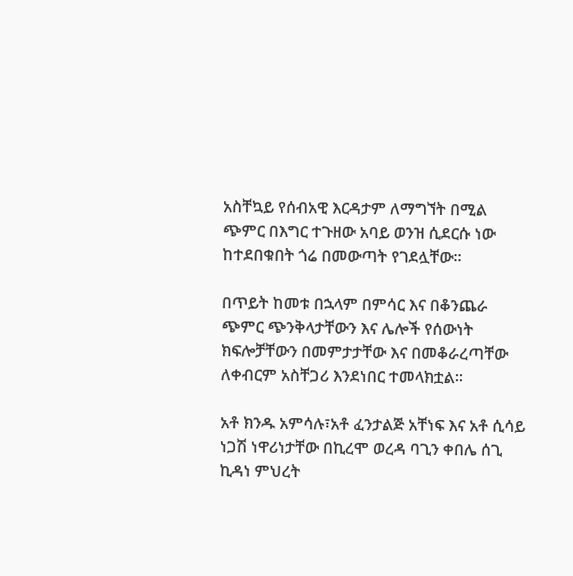አስቸኳይ የሰብአዊ እርዳታም ለማግኘት በሚል ጭምር በእግር ተጉዘው አባይ ወንዝ ሲደርሱ ነው ከተደበቁበት ጎሬ በመውጣት የገደሏቸው።

በጥይት ከመቱ በኋላም በምሳር እና በቆንጨራ ጭምር ጭንቅላታቸውን እና ሌሎች የሰውነት ክፍሎቻቸውን በመምታታቸው እና በመቆራረጣቸው ለቀብርም አስቸጋሪ እንደነበር ተመላክቷል።

አቶ ክንዱ አምሳሉ፣አቶ ፈንታልጅ አቸነፍ እና አቶ ሲሳይ ነጋሽ ነዋሪነታቸው በኪረሞ ወረዳ ባጊን ቀበሌ ሰጊ ኪዳነ ምህረት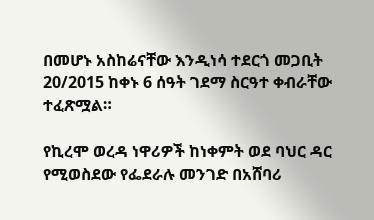በመሆኑ አስከሬናቸው እንዲነሳ ተደርጎ መጋቢት 20/2015 ከቀኑ 6 ሰዓት ገደማ ስርዓተ ቀብራቸው ተፈጽሟል።

የኪረሞ ወረዳ ነዋሪዎች ከነቀምት ወደ ባህር ዳር የሚወስደው የፌደራሉ መንገድ በአሸባሪ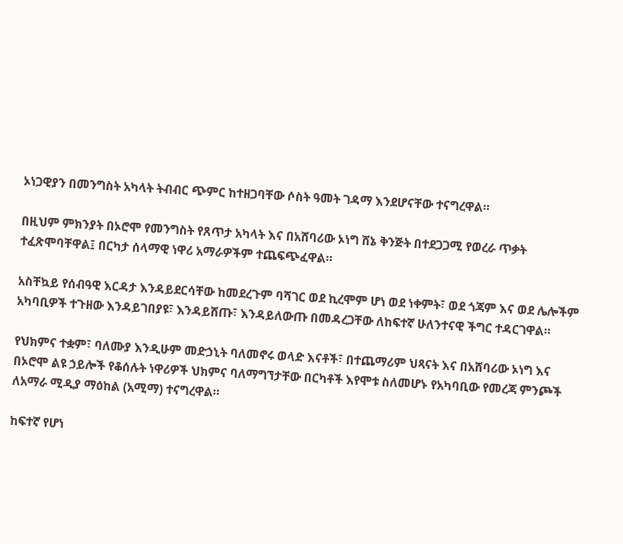ኦነጋዊያን በመንግስት አካላት ትብብር ጭምር ከተዘጋባቸው ሶስት ዓመት ገዳማ እንደሆናቸው ተናግረዋል።

በዚህም ምክንያት በኦሮሞ የመንግስት የጸጥታ አካላት እና በአሸባሪው ኦነግ ሸኔ ቅንጅት በተደጋጋሚ የወረራ ጥቃት ተፈጽሞባቸዋል፤ በርካታ ሰላማዊ ነዋሪ አማራዎችም ተጨፍጭፈዋል።

አስቸኳይ የሰብዓዊ እርዳታ እንዳይደርሳቸው ከመደረጉም ባሻገር ወደ ኪረሞም ሆነ ወደ ነቀምት፣ ወደ ጎጃም እና ወደ ሌሎችም አካባቢዎች ተጉዘው እንዳይገበያዩ፣ እንዳይሸጡ፣ እንዳይለውጡ በመዳረጋቸው ለከፍተኛ ሁለንተናዊ ችግር ተዳርገዋል።

የህክምና ተቋም፣ ባለሙያ እንዲሁም መድኃኒት ባለመኖሩ ወላድ እናቶች፣ በተጨማሪም ህጻናት እና በአሸባሪው ኦነግ እና በኦሮሞ ልዩ ኃይሎች የቆሰሉት ነዋሪዎች ህክምና ባለማግኘታቸው በርካቶች እየሞቱ ስለመሆኑ የአካባቢው የመረጃ ምንጮች ለአማራ ሚዲያ ማዕከል (አሚማ) ተናግረዋል።

ከፍተኛ የሆነ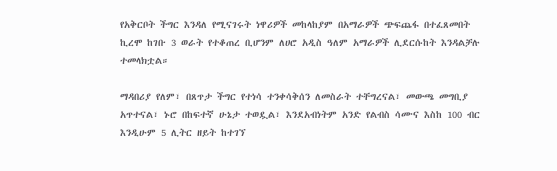የአቅርቦት ችግር እንዳለ የሚናገሩት ነዋሪዎች መከላከያም በአማራዎች ጭፍጨፋ በተፈጸመበት ኪረሞ ከገቡ 3 ወራት የተቆጠረ ቢሆንም ለሀሮ አዲስ ዓለም አማራዎች ሊደርሱከት እንዳልቻሉ ተመላክቷል።

ማዳበሪያ የለም፣ በጸጥታ ችግር የተነሳ ተንቀሳቅሰን ለመስራት ተቸግረናል፣ መውጫ መግቢያ አጥተናል፣ ኑሮ በከፍተኛ ሁኔታ ተወዷል፣ እንደአብነትም አንድ የልብስ ሳሙና እስከ 100 ብር እንዲሁም 5 ሊትር ዘይት ከተገኘ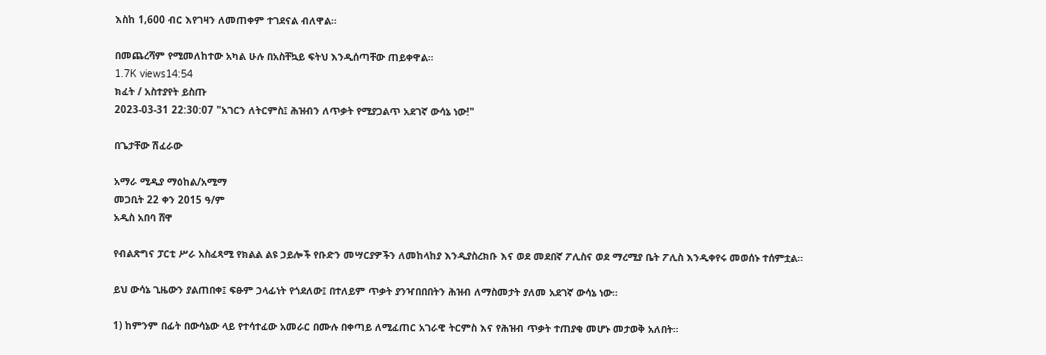እስከ 1,600 ብር እየገዛን ለመጠቀም ተገደናል ብለዋል።

በመጨረሻም የሚመለከተው አካል ሁሉ በአስቸኳይ ፍትህ እንዲሰጣቸው ጠይቀዋል።
1.7K views14:54
ክፈት / አስተያየት ይስጡ
2023-03-31 22:30:07 "አገርን ለትርምስ፤ ሕዝብን ለጥቃት የሚያጋልጥ አደገኛ ውሳኔ ነው!"

በጌታቸው ሽፈራው

አማራ ሚዲያ ማዕከል/አሚማ
መጋቢት 22 ቀን 2015 ዓ/ም
አዲስ አበባ ሸዋ

የብልጽግና ፓርቲ ሥራ አስፈጻሚ የክልል ልዩ ኃይሎች የቡድን መሣርያዎችን ለመከላከያ እንዲያስረክቡ እና ወደ መደበኛ ፖሊስና ወደ ማረሚያ ቤት ፖሊስ እንዲቀየሩ መወሰኑ ተሰምቷል።

ይህ ውሳኔ ጊዜውን ያልጠበቀ፤ ፍፁም ኃላፊነት የጎደለው፤ በተለይም ጥቃት ያንዣበበበትን ሕዝብ ለማስመታት ያለመ አደገኛ ውሳኔ ነው።

1) ከምንም በፊት በውሳኔው ላይ የተሳተፈው አመራር በሙሉ በቀጣይ ለሚፈጠር አገራዊ ትርምስ እና የሕዝብ ጥቃት ተጠያቂ መሆኑ መታወቅ አለበት።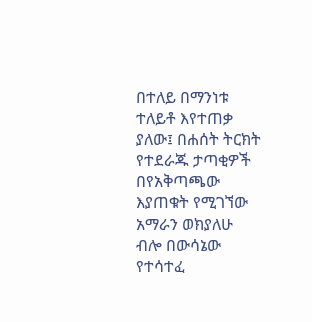በተለይ በማንነቱ ተለይቶ እየተጠቃ ያለው፤ በሐሰት ትርክት የተደራጁ ታጣቂዎች በየአቅጣጫው እያጠቁት የሚገኘው አማራን ወክያለሁ ብሎ በውሳኔው የተሳተፈ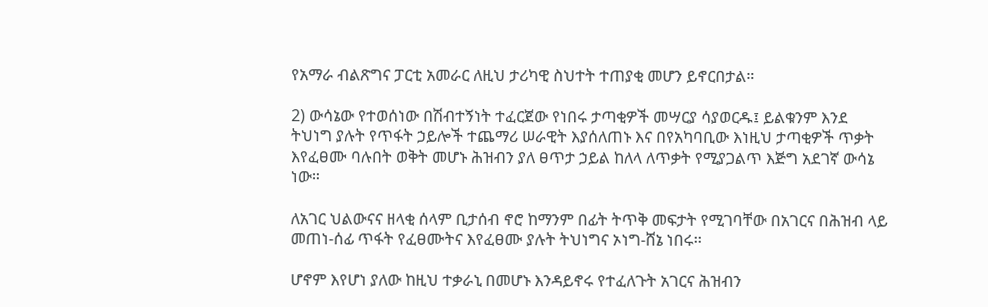የአማራ ብልጽግና ፓርቲ አመራር ለዚህ ታሪካዊ ስህተት ተጠያቂ መሆን ይኖርበታል።

2) ውሳኔው የተወሰነው በሽብተኝነት ተፈርጀው የነበሩ ታጣቂዎች መሣርያ ሳያወርዱ፤ ይልቁንም እንደ ትህነግ ያሉት የጥፋት ኃይሎች ተጨማሪ ሠራዊት እያሰለጠኑ እና በየአካባቢው እነዚህ ታጣቂዎች ጥቃት እየፈፀሙ ባሉበት ወቅት መሆኑ ሕዝብን ያለ ፀጥታ ኃይል ከለላ ለጥቃት የሚያጋልጥ እጅግ አደገኛ ውሳኔ ነው።

ለአገር ህልውናና ዘላቂ ሰላም ቢታሰብ ኖሮ ከማንም በፊት ትጥቅ መፍታት የሚገባቸው በአገርና በሕዝብ ላይ መጠነ-ሰፊ ጥፋት የፈፀሙትና እየፈፀሙ ያሉት ትህነግና ኦነግ-ሸኔ ነበሩ፡፡

ሆኖም እየሆነ ያለው ከዚህ ተቃራኒ በመሆኑ እንዳይኖሩ የተፈለጉት አገርና ሕዝብን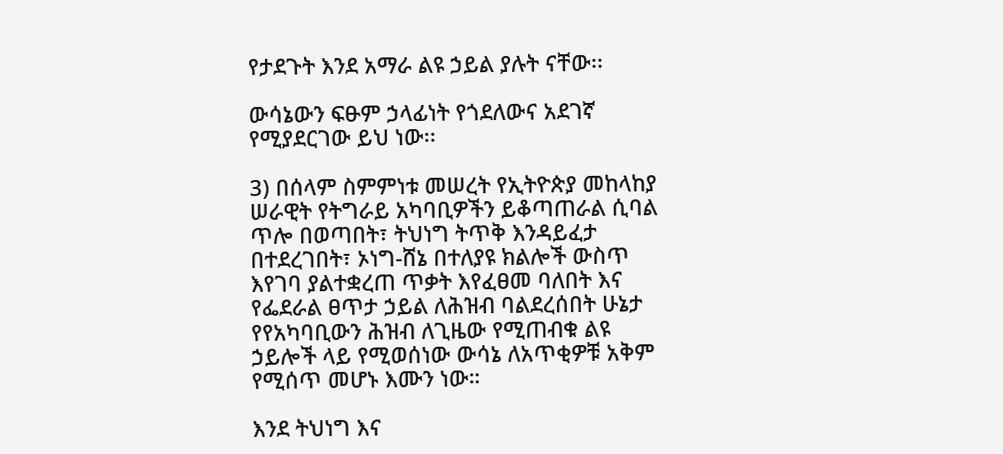የታደጉት እንደ አማራ ልዩ ኃይል ያሉት ናቸው፡፡

ውሳኔውን ፍፁም ኃላፊነት የጎደለውና አደገኛ የሚያደርገው ይህ ነው፡፡

3) በሰላም ስምምነቱ መሠረት የኢትዮጵያ መከላከያ ሠራዊት የትግራይ አካባቢዎችን ይቆጣጠራል ሲባል ጥሎ በወጣበት፣ ትህነግ ትጥቅ እንዳይፈታ በተደረገበት፣ ኦነግ-ሸኔ በተለያዩ ክልሎች ውስጥ እየገባ ያልተቋረጠ ጥቃት እየፈፀመ ባለበት እና የፌደራል ፀጥታ ኃይል ለሕዝብ ባልደረሰበት ሁኔታ የየአካባቢውን ሕዝብ ለጊዜው የሚጠብቁ ልዩ ኃይሎች ላይ የሚወሰነው ውሳኔ ለአጥቂዎቹ አቅም የሚሰጥ መሆኑ እሙን ነው።

እንደ ትህነግ እና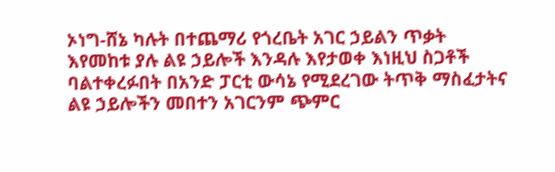ኦነግ-ሸኔ ካሉት በተጨማሪ የጎረቤት አገር ኃይልን ጥቃት እየመከቱ ያሉ ልዩ ኃይሎች እንዳሉ እየታወቀ እነዚህ ስጋቶች ባልተቀረፉበት በአንድ ፓርቲ ውሳኔ የሚደረገው ትጥቅ ማስፈታትና ልዩ ኃይሎችን መበተን አገርንም ጭምር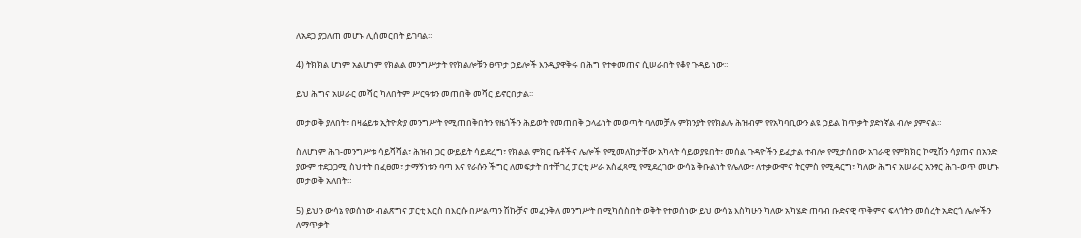ለአደጋ ያጋለጠ መሆኑ ሊሰመርበት ይገባል።

4) ትክክል ሆነም አልሆነም የክልል መንግሥታት የየክልሎቹን ፀጥታ ኃይሎች እንዲያዋቅሩ በሕግ የተቀመጠና ሲሠራበት የቆየ ጉዳይ ነው።

ይህ ሕግና አሠራር መሻር ካለበትም ሥርዓቱን መጠበቅ መሻር ይኖርበታል፡፡

መታወቅ ያለበት፣ በዛሬይቱ ኢትዮጵያ መንግሥት የሚጠበቅበትን የዜጎችን ሕይወት የመጠበቅ ኃላፊነት መወጣት ባለመቻሉ ምክንያት የየክልሉ ሕዝብም የየአካባቢውን ልዩ ኃይል ከጥቃት ያድነኛል ብሎ ያምናል።

ስለሆነም ሕገ-መንግሥቱ ሳይሻሻል፣ ሕዝብ ጋር ውይይት ሳይደረግ፣ የክልል ምክር ቤቶችና ሌሎች የሚመለከታቸው አካላት ሳይወያዩበት፣ መሰል ጉዳዮችን ይፈታል ተብሎ የሚታሰበው አገራዊ የምክክር ኮሚሽን ሳያጠና በአንድ ያውም ተደጋጋሚ ስህተት በፈፀመ፣ ታማኝነቱን ባጣ እና የራሱን ችግር ለመፍታት በተቸገረ ፓርቲ ሥራ አስፈጻሚ የሚደረገው ውሳኔ ቅቡልነት የሌለው፣ ለተቃውሞና ትርምስ የሚዳርግ፣ ካለው ሕግና አሠራር አንፃር ሕገ-ወጥ መሆኑ መታወቅ አለበት።

5) ይህን ውሳኔ የወሰነው ብልጽግና ፓርቲ እርስ በእርሱ በሥልጣን ሽኩቻና መፈንቅለ መንግሥት በሚካሰስበት ወቅት የተወሰነው ይህ ውሳኔ እስካሁን ካለው አካሄድ ጠባብ ቡድናዊ ጥቅምና ፍላጎትን መሰረት አድርጎ ሌሎችን ለማጥቃት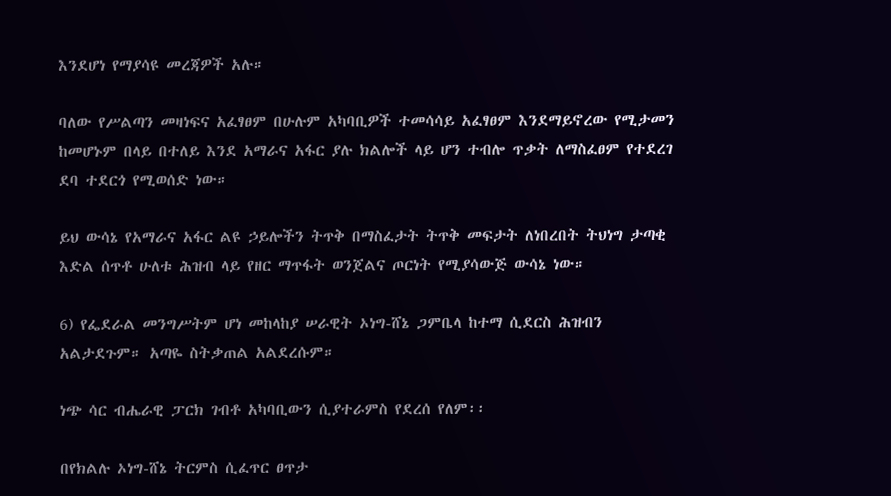እንደሆነ የማያሳዩ መረጃዎች አሉ።

ባለው የሥልጣን መዛነፍና አፈፃፀም በሁሉም አካባቢዎች ተመሳሳይ አፈፃፀም እንደማይኖረው የሚታመን ከመሆኑም በላይ በተለይ እንደ አማራና አፋር ያሉ ክልሎች ላይ ሆን ተብሎ ጥቃት ለማስፈፀም የተደረገ ደባ ተደርጎ የሚወሰድ ነው።

ይህ ውሳኔ የአማራና አፋር ልዩ ኃይሎችን ትጥቅ በማስፈታት ትጥቅ መፍታት ለነበረበት ትህነግ ታጣቂ እድል ሰጥቶ ሁለቱ ሕዝብ ላይ የዘር ማጥፋት ወንጀልና ጦርነት የሚያሳውጅ ውሳኔ ነው።

6) የፌደራል መንግሥትም ሆነ መከላከያ ሠራዊት ኦነግ-ሸኔ ጋምቤላ ከተማ ሲደርስ ሕዝብን አልታደጉም። አጣዬ ስትቃጠል አልደረሱም።

ነጭ ሳር ብሔራዊ ፓርክ ገብቶ አካባቢውን ሲያተራምስ የደረሰ የለም፡፡

በየክልሉ ኦነግ-ሸኔ ትርምስ ሲፈጥር ፀጥታ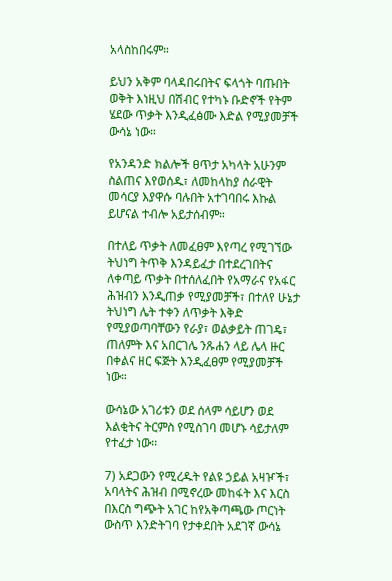አላስከበሩም።

ይህን አቅም ባላዳበሩበትና ፍላጎት ባጡበት ወቅት እነዚህ በሽብር የተካኑ ቡድኖች የትም ሄደው ጥቃት እንዲፈፅሙ እድል የሚያመቻች ውሳኔ ነው።

የአንዳንድ ክልሎች ፀጥታ አካላት አሁንም ስልጠና እየወሰዱ፣ ለመከላከያ ሰራዊት መሳርያ እያዋሱ ባሉበት አተገባበሩ እኩል ይሆናል ተብሎ አይታሰብም።

በተለይ ጥቃት ለመፈፀም እየጣረ የሚገኘው ትህነግ ትጥቅ እንዳይፈታ በተደረገበትና ለቀጣይ ጥቃት በተሰለፈበት የአማራና የአፋር ሕዝብን እንዲጠቃ የሚያመቻች፣ በተለየ ሁኔታ ትህነግ ሌት ተቀን ለጥቃት እቅድ የሚያወጣባቸውን የራያ፣ ወልቃይት ጠገዴ፣ ጠለምት እና አበርገሌ ንጹሐን ላይ ሌላ ዙር በቀልና ዘር ፍጅት እንዲፈፀም የሚያመቻች ነው።

ውሳኔው አገሪቱን ወደ ሰላም ሳይሆን ወደ እልቂትና ትርምስ የሚስገባ መሆኑ ሳይታለም የተፈታ ነው፡፡

7) አደጋውን የሚረዱት የልዩ ኃይል አዛዦች፣ አባላትና ሕዝብ በሚኖረው መከፋት እና እርስ በእርስ ግጭት አገር ከየአቅጣጫው ጦርነት ውስጥ እንድትገባ የታቀደበት አደገኛ ውሳኔ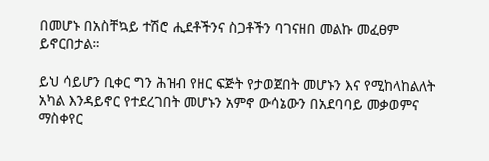በመሆኑ በአስቸኳይ ተሽሮ ሒደቶችንና ስጋቶችን ባገናዘበ መልኩ መፈፀም ይኖርበታል።

ይህ ሳይሆን ቢቀር ግን ሕዝብ የዘር ፍጅት የታወጀበት መሆኑን እና የሚከላከልለት አካል እንዳይኖር የተደረገበት መሆኑን አምኖ ውሳኔውን በአደባባይ መቃወምና ማስቀየር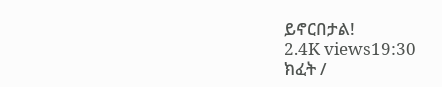ይኖርበታል!
2.4K views19:30
ክፈት /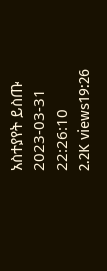አስተያየት ይስጡ
2023-03-31 22:26:10
2.2K views19:26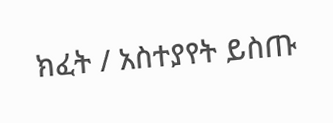ክፈት / አስተያየት ይስጡ